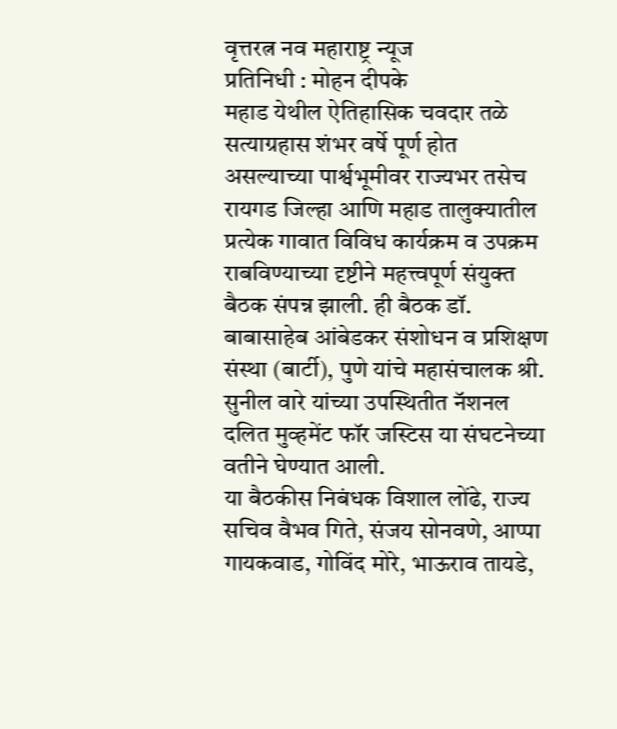वृत्तरत्न नव महाराष्ट्र न्यूज
प्रतिनिधी : मोहन दीपके
महाड येथील ऐतिहासिक चवदार तळे सत्याग्रहास शंभर वर्षे पूर्ण होत असल्याच्या पार्श्वभूमीवर राज्यभर तसेच रायगड जिल्हा आणि महाड तालुक्यातील प्रत्येक गावात विविध कार्यक्रम व उपक्रम राबविण्याच्या दृष्टीने महत्त्वपूर्ण संयुक्त बैठक संपन्न झाली. ही बैठक डॉ. बाबासाहेब आंबेडकर संशोधन व प्रशिक्षण संस्था (बार्टी), पुणे यांचे महासंचालक श्री. सुनील वारे यांच्या उपस्थितीत नॅशनल दलित मुव्हमेंट फॉर जस्टिस या संघटनेच्या वतीने घेण्यात आली.
या बैठकीस निबंधक विशाल लोंढे, राज्य सचिव वैभव गिते, संजय सोनवणे, आप्पा गायकवाड, गोविंद मोरे, भाऊराव तायडे,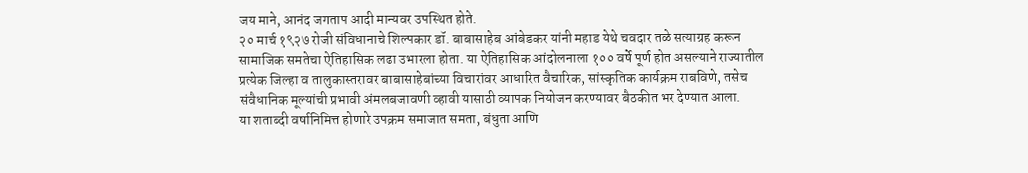जय माने, आनंद जगताप आदी मान्यवर उपस्थित होते.
२० मार्च १९२७ रोजी संविधानाचे शिल्पकार डॉ. बाबासाहेब आंबेडकर यांनी महाड येथे चवदार तळे सत्याग्रह करून सामाजिक समतेचा ऐतिहासिक लढा उभारला होता. या ऐतिहासिक आंदोलनाला १०० वर्षे पूर्ण होत असल्याने राज्यातील प्रत्येक जिल्हा व तालुकास्तरावर बाबासाहेबांच्या विचारांवर आधारित वैचारिक, सांस्कृतिक कार्यक्रम राबविणे, तसेच संवैधानिक मूल्यांची प्रभावी अंमलबजावणी व्हावी यासाठी व्यापक नियोजन करण्यावर बैठकीत भर देण्यात आला.
या शताब्दी वर्षानिमित्त होणारे उपक्रम समाजात समता, बंधुता आणि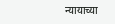न्यायाच्या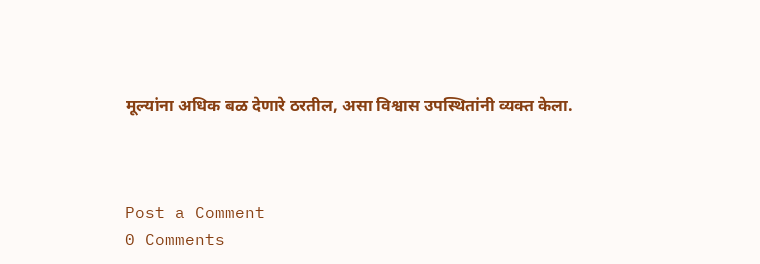मूल्यांना अधिक बळ देणारे ठरतील, असा विश्वास उपस्थितांनी व्यक्त केला.



Post a Comment
0 Comments